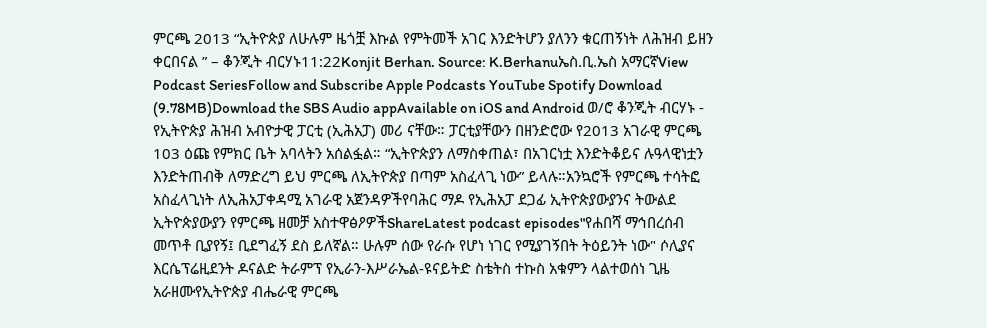ምርጫ 2013 “ኢትዮጵያ ለሁሉም ዜጎቿ እኩል የምትመች አገር እንድትሆን ያለንን ቁርጠኝነት ለሕዝብ ይዘን ቀርበናል ” – ቆንጂት ብርሃኑ11:22Konjit Berhan. Source: K.Berhanuኤስ.ቢ.ኤስ አማርኛView Podcast SeriesFollow and Subscribe Apple Podcasts YouTube Spotify Download (9.78MB)Download the SBS Audio appAvailable on iOS and Android ወ/ሮ ቆንጂት ብርሃኑ - የኢትዮጵያ ሕዝብ አብዮታዊ ፓርቲ (ኢሕአፓ) መሪ ናቸው። ፓርቲያቸውን በዘንድሮው የ2013 አገራዊ ምርጫ 103 ዕጩ የምክር ቤት አባላትን አሰልፏል። “ኢትዮጵያን ለማስቀጠል፣ በአገርነቷ እንድትቆይና ሉዓላዊነቷን እንድትጠብቅ ለማድረግ ይህ ምርጫ ለኢትዮጵያ በጣም አስፈላጊ ነው” ይላሉ።አንኳሮች የምርጫ ተሳትፎ አስፈላጊነት ለኢሕአፓቀዳሚ አገራዊ አጀንዳዎችየባሕር ማዶ የኢሕአፓ ደጋፊ ኢትዮጵያውያንና ትውልደ ኢትዮጵያውያን የምርጫ ዘመቻ አስተዋፅዖዎችShareLatest podcast episodes"የሐበሻ ማኅበረሰብ መጥቶ ቢያየኝ፤ ቢደግፈኝ ደስ ይለኛል። ሁሉም ሰው የራሱ የሆነ ነገር የሚያገኝበት ትዕይንት ነው" ሶሊያና እርሴፕሬዚደንት ዶናልድ ትራምፕ የኢራን-እሥራኤል-ዩናይትድ ስቴትስ ተኩስ አቁምን ላልተወሰነ ጊዜ አራዘሙየኢትዮጵያ ብሔራዊ ምርጫ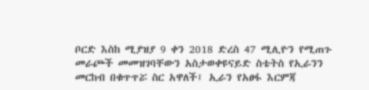ቦርድ እስከ ሚያዝያ 9 ቀን 2018 ድረስ 47 ሚሊዮን የሚጠጉ መራጮች መመዝገባቸውን አስታወቀዩናይድ ስቴትስ የኢራንን መርከብ በቁጥጥሯ ስር አዋለች፤ ኢራን የአፀፋ እርምጃ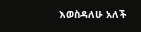እወስዳለሁ አለች